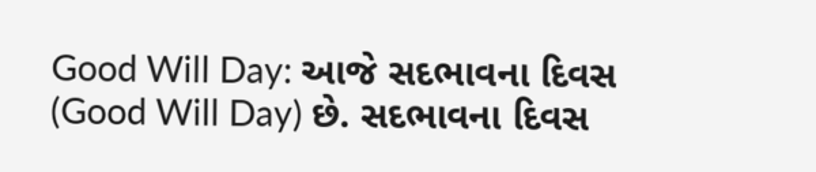Good Will Day: આજે સદભાવના દિવસ (Good Will Day) છે. સદભાવના દિવસ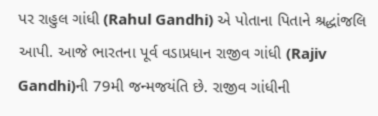પર રાહુલ ગાંધી (Rahul Gandhi) એ પોતાના પિતાને શ્રદ્ધાંજલિ આપી. આજે ભારતના પૂર્વ વડાપ્રધાન રાજીવ ગાંધી (Rajiv Gandhi)ની 79મી જન્મજયંતિ છે. રાજીવ ગાંધીની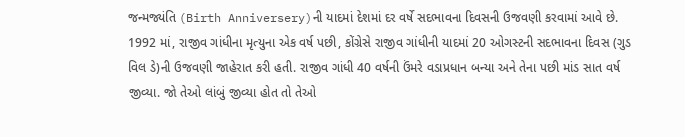જન્મજ્યંતિ (Birth Anniversery)ની યાદમાં દેશમાં દર વર્ષે સદભાવના દિવસની ઉજવણી કરવામાં આવે છે. 1992 માં, રાજીવ ગાંધીના મૃત્યુના એક વર્ષ પછી, કોંગ્રેસે રાજીવ ગાંધીની યાદમાં 20 ઓગસ્ટની સદભાવના દિવસ (ગુડ વિલ ડે)ની ઉજવણી જાહેરાત કરી હતી. રાજીવ ગાંધી 40 વર્ષની ઉંમરે વડાપ્રધાન બન્યા અને તેના પછી માંડ સાત વર્ષ જીવ્યા. જો તેઓ લાંબું જીવ્યા હોત તો તેઓ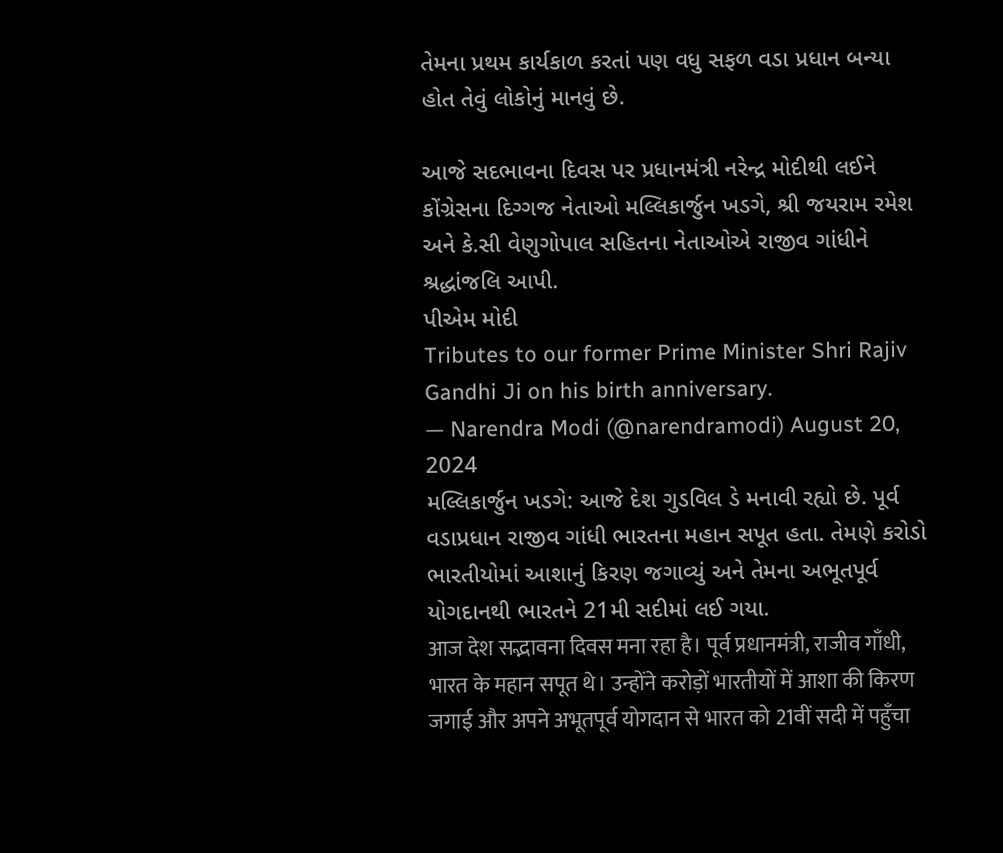તેમના પ્રથમ કાર્યકાળ કરતાં પણ વધુ સફળ વડા પ્રધાન બન્યા હોત તેવું લોકોનું માનવું છે.

આજે સદભાવના દિવસ પર પ્રધાનમંત્રી નરેન્દ્ર મોદીથી લઈને કોંગ્રેસના દિગ્ગજ નેતાઓ મલ્લિકાર્જુન ખડગે, શ્રી જયરામ રમેશ અને કે.સી વેણુગોપાલ સહિતના નેતાઓએ રાજીવ ગાંધીને શ્રદ્ધાંજલિ આપી.
પીએમ મોદી
Tributes to our former Prime Minister Shri Rajiv Gandhi Ji on his birth anniversary.
— Narendra Modi (@narendramodi) August 20, 2024
મલ્લિકાર્જુન ખડગે: આજે દેશ ગુડવિલ ડે મનાવી રહ્યો છે. પૂર્વ વડાપ્રધાન રાજીવ ગાંધી ભારતના મહાન સપૂત હતા. તેમણે કરોડો ભારતીયોમાં આશાનું કિરણ જગાવ્યું અને તેમના અભૂતપૂર્વ યોગદાનથી ભારતને 21મી સદીમાં લઈ ગયા.
आज देश सद्भावना दिवस मना रहा है। पूर्व प्रधानमंत्री, राजीव गाँधी, भारत के महान सपूत थे। उन्होंने करोड़ों भारतीयों में आशा की किरण जगाई और अपने अभूतपूर्व योगदान से भारत को 21वीं सदी में पहुँचा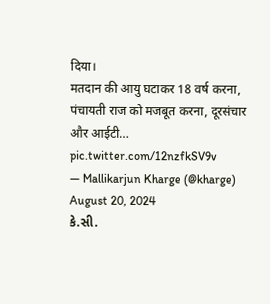दिया।
मतदान की आयु घटाकर 18 वर्ष करना, पंचायती राज को मजबूत करना, दूरसंचार और आईटी… pic.twitter.com/12nzfkSV9v
— Mallikarjun Kharge (@kharge) August 20, 2024
કે.સી.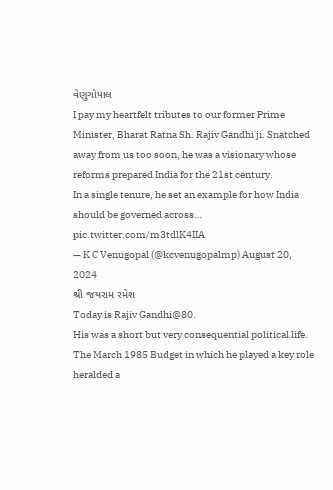વેણુગોપાલ
I pay my heartfelt tributes to our former Prime Minister, Bharat Ratna Sh. Rajiv Gandhi ji. Snatched away from us too soon, he was a visionary whose reforms prepared India for the 21st century.
In a single tenure, he set an example for how India should be governed across… pic.twitter.com/m3tdlK4IIA
— K C Venugopal (@kcvenugopalmp) August 20, 2024
શ્રી જયરામ રમેશ
Today is Rajiv Gandhi@80.
His was a short but very consequential political life.
The March 1985 Budget in which he played a key role heralded a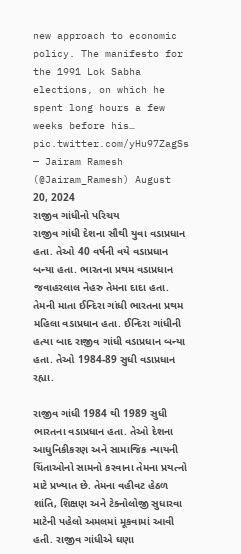new approach to economic policy. The manifesto for the 1991 Lok Sabha elections, on which he spent long hours a few weeks before his… pic.twitter.com/yHu97ZagSs
— Jairam Ramesh (@Jairam_Ramesh) August 20, 2024
રાજીવ ગાંધીનો પરિચય
રાજીવ ગાંધી દેશના સૌથી યુવા વડાપ્રધાન હતા. તેઓ 40 વર્ષની વયે વડાપ્રધાન બન્યા હતા. ભારતના પ્રથમ વડાપ્રધાન જવાહરલાલ નેહરુ તેમના દાદા હતા. તેમની માતા ઈન્દિરા ગાંધી ભારતના પ્રથમ મહિલા વડાપ્રધાન હતા. ઈન્દિરા ગાંધીની હત્યા બાદ રાજીવ ગાંધી વડાપ્રધાન બન્યા હતા. તેઓ 1984-89 સુધી વડાપ્રધાન રહ્યા.

રાજીવ ગાંધી 1984 થી 1989 સુધી ભારતના વડાપ્રધાન હતા. તેઓ દેશના આધુનિકીકરણ અને સામાજિક ન્યાયની ચિંતાઓનો સામનો કરવાના તેમના પ્રયત્નો માટે પ્રખ્યાત છે. તેમના વહીવટ હેઠળ શાંતિ, શિક્ષણ અને ટેક્નોલોજી સુધારવા માટેની પહેલો અમલમાં મૂકવામાં આવી હતી. રાજીવ ગાંધીએ ઘણા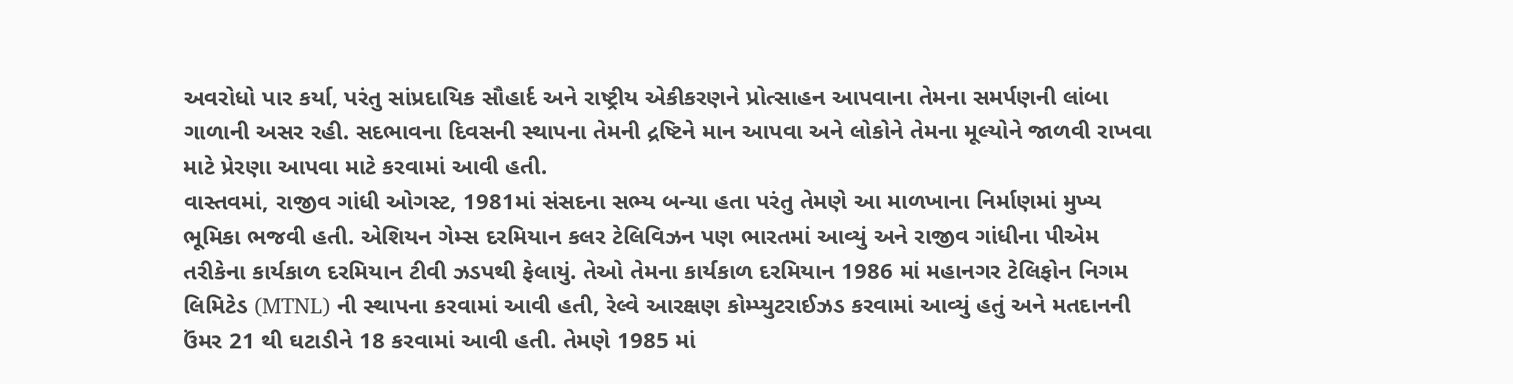અવરોધો પાર કર્યા, પરંતુ સાંપ્રદાયિક સૌહાર્દ અને રાષ્ટ્રીય એકીકરણને પ્રોત્સાહન આપવાના તેમના સમર્પણની લાંબા ગાળાની અસર રહી. સદભાવના દિવસની સ્થાપના તેમની દ્રષ્ટિને માન આપવા અને લોકોને તેમના મૂલ્યોને જાળવી રાખવા માટે પ્રેરણા આપવા માટે કરવામાં આવી હતી.
વાસ્તવમાં, રાજીવ ગાંધી ઓગસ્ટ, 1981માં સંસદના સભ્ય બન્યા હતા પરંતુ તેમણે આ માળખાના નિર્માણમાં મુખ્ય ભૂમિકા ભજવી હતી. એશિયન ગેમ્સ દરમિયાન કલર ટેલિવિઝન પણ ભારતમાં આવ્યું અને રાજીવ ગાંધીના પીએમ તરીકેના કાર્યકાળ દરમિયાન ટીવી ઝડપથી ફેલાયું. તેઓ તેમના કાર્યકાળ દરમિયાન 1986 માં મહાનગર ટેલિફોન નિગમ લિમિટેડ (MTNL) ની સ્થાપના કરવામાં આવી હતી, રેલ્વે આરક્ષણ કોમ્પ્યુટરાઈઝડ કરવામાં આવ્યું હતું અને મતદાનની ઉંમર 21 થી ઘટાડીને 18 કરવામાં આવી હતી. તેમણે 1985 માં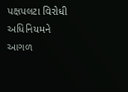પક્ષપલટા વિરોધી અધિનિયમને આગળ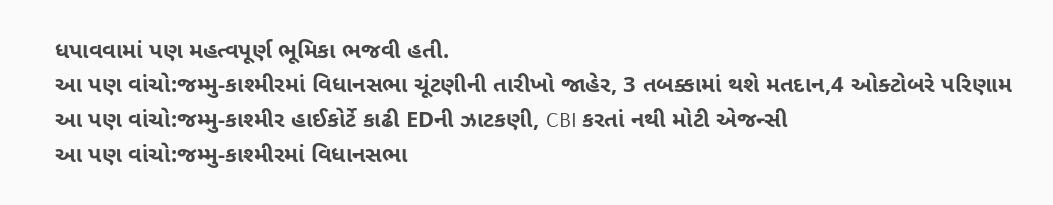ધપાવવામાં પણ મહત્વપૂર્ણ ભૂમિકા ભજવી હતી.
આ પણ વાંચો:જમ્મુ-કાશ્મીરમાં વિધાનસભા ચૂંટણીની તારીખો જાહેર, 3 તબક્કામાં થશે મતદાન,4 ઓક્ટોબરે પરિણામ
આ પણ વાંચો:જમ્મુ-કાશ્મીર હાઈકોર્ટે કાઢી EDની ઝાટકણી, CBI કરતાં નથી મોટી એજન્સી
આ પણ વાંચો:જમ્મુ-કાશ્મીરમાં વિધાનસભા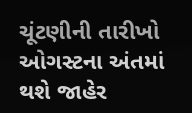ચૂંટણીની તારીખો ઓગસ્ટના અંતમાં થશે જાહેર